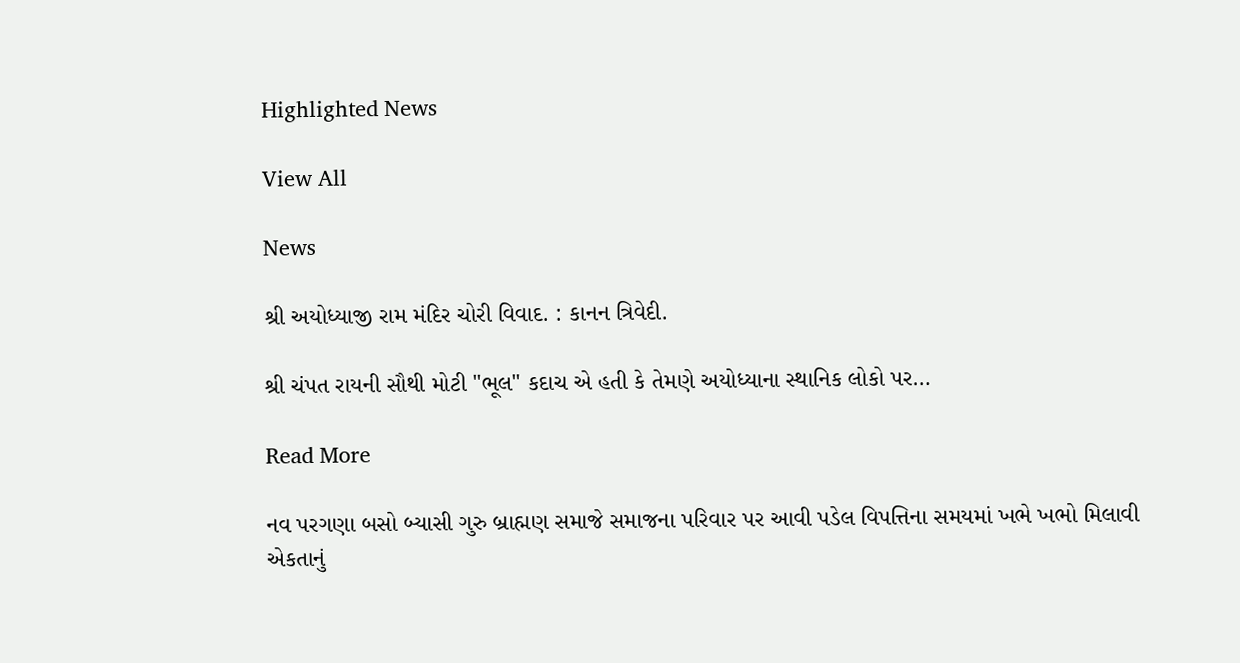Highlighted News

View All

News

શ્રી અયોધ્યાજી રામ મંદિર ચોરી વિવાદ. : કાનન ત્રિવેદી.

શ્રી ચંપત રાયની સૌથી મોટી "ભૂલ" કદાચ એ હતી કે તેમણે અયોધ્યાના સ્થાનિક લોકો પર…

Read More

નવ પરગણા બસો બ્યાસી ગુરુ બ્રાહ્મણ સમાજે સમાજના પરિવાર પર આવી પડેલ વિપત્તિના સમયમાં ખભે ખભો મિલાવી એકતાનું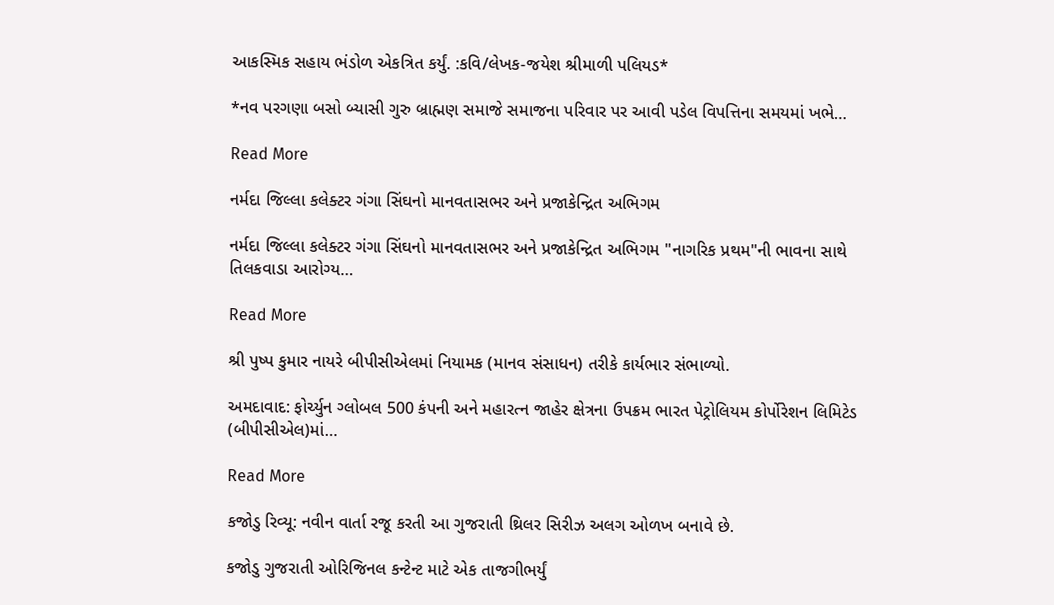આકસ્મિક સહાય ભંડોળ એકત્રિત કર્યું. :કવિ/લેખક-જયેશ શ્રીમાળી પલિયડ*

*નવ પરગણા બસો બ્યાસી ગુરુ બ્રાહ્મણ સમાજે સમાજના પરિવાર પર આવી પડેલ વિપત્તિના સમયમાં ખભે…

Read More

નર્મદા જિલ્લા કલેક્ટર ગંગા સિંઘનો માનવતાસભર અને પ્રજાકેન્દ્રિત અભિગમ

નર્મદા જિલ્લા કલેક્ટર ગંગા સિંઘનો માનવતાસભર અને પ્રજાકેન્દ્રિત અભિગમ "નાગરિક પ્રથમ"ની ભાવના સાથે તિલકવાડા આરોગ્ય…

Read More

શ્રી પુષ્પ કુમાર નાયરે બીપીસીએલમાં નિયામક (માનવ સંસાધન) તરીકે કાર્યભાર સંભાળ્યો.

અમદાવાદ: ફોર્ચ્યુન ગ્લોબલ 500 કંપની અને મહારત્ન જાહેર ક્ષેત્રના ઉપક્રમ ભારત પેટ્રોલિયમ કોર્પોરેશન લિમિટેડ (બીપીસીએલ)માં…

Read More

કજોડુ રિવ્યૂ: નવીન વાર્તા રજૂ કરતી આ ગુજરાતી થ્રિલર સિરીઝ અલગ ઓળખ બનાવે છે.

કજોડુ ગુજરાતી ઓરિજિનલ કન્ટેન્ટ માટે એક તાજગીભર્યું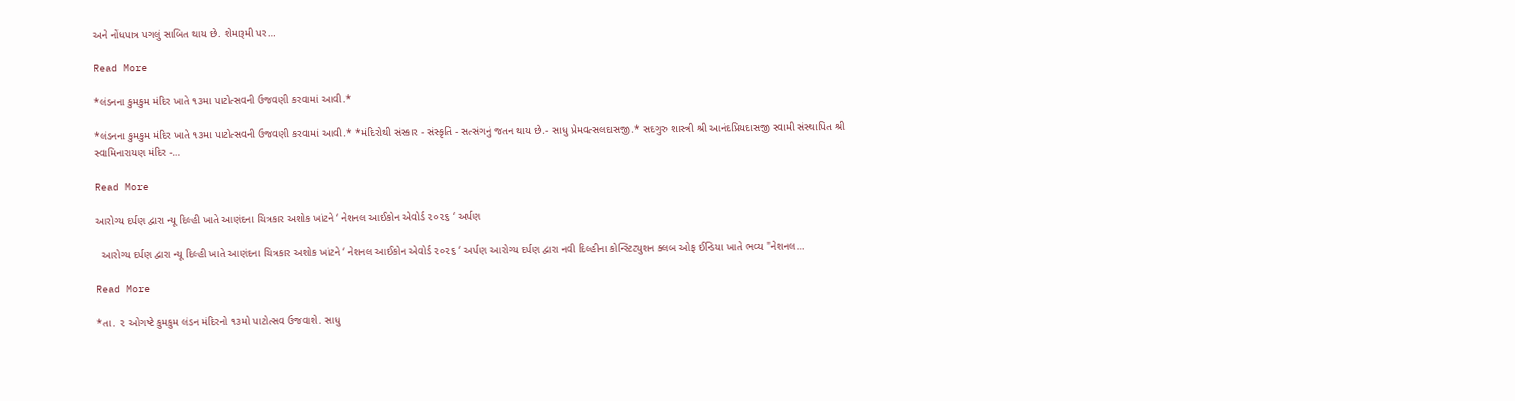અને નોંધપાત્ર પગલું સાબિત થાય છે. શેમારૂમી પર…

Read More

*લંડનના કુમકુમ મંદિર ખાતે ૧૩મા પાટોત્સવની ઉજવણી કરવામાં આવી.*

*લંડનના કુમકુમ મંદિર ખાતે ૧૩મા પાટોત્સવની ઉજવણી કરવામાં આવી.* *મંદિરોથી સંસ્કાર - સંસ્કૃતિ - સત્સંગનું જતન થાય છે.- સાધુ પ્રેમવત્સલદાસજી.* સદગુરુ શાસ્ત્રી શ્રી આનંદપ્રિયદાસજી સ્વામી સંસ્થાપિત શ્રી સ્વામિનારાયણ મંદિર -…

Read More

આરોગ્ય દર્પણ દ્વારા ન્યૂ દિલ્હી ખાતે આણંદના ચિત્રકાર અશોક ખાંટને ‘ નેશનલ આઈકોન એવોર્ડ ૨૦૨૬ ‘ અર્પણ

  આરોગ્ય દર્પણ દ્વારા ન્યૂ દિલ્હી ખાતે આણંદના ચિત્રકાર અશોક ખાંટને ‘ નેશનલ આઈકોન એવોર્ડ ૨૦૨૬ ‘ અર્પણ આરોગ્ય દર્પણ દ્વારા નવી દિલ્હીના કોન્સ્ટિટ્યુશન ક્લબ ઓફ ઈન્ડિયા ખાતે ભવ્ય "નેશનલ…

Read More

*તા. ૨ ઓગષ્ટે કુમકુમ લંડન મંદિરનો ૧૩મો પાટોત્સવ ઉજવાશે. સાધુ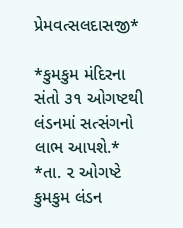પ્રેમવત્સલદાસજી*

*કુમકુમ મંદિરના સંતો ૩૧ ઓગષ્ટથી લંડનમાં સત્સંગનો લાભ આપશે.* *તા. ૨ ઓગષ્ટે કુમકુમ લંડન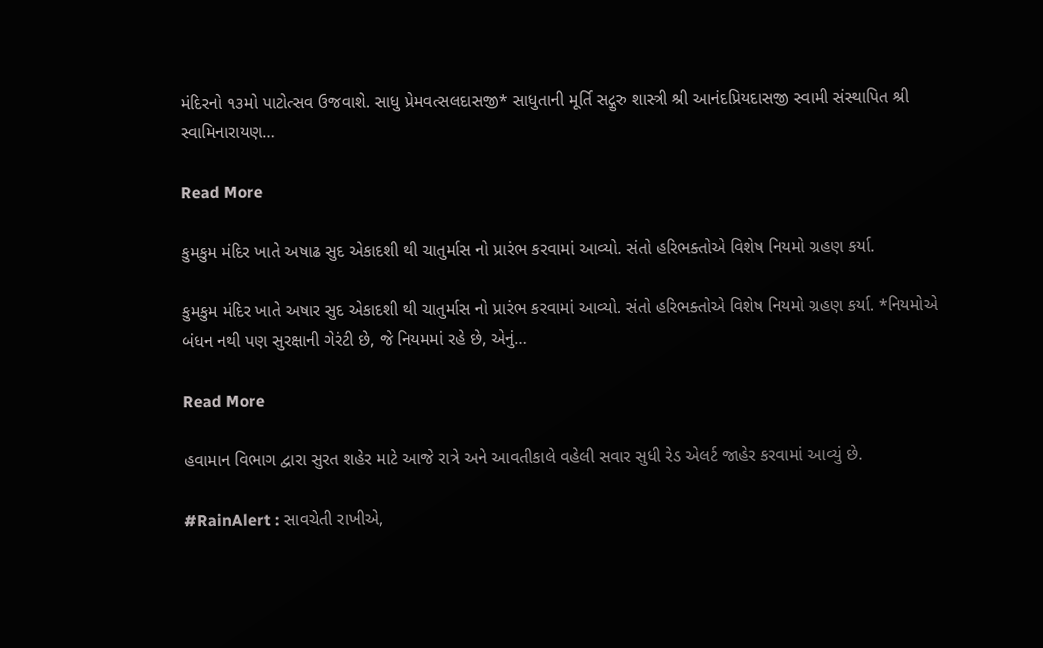મંદિરનો ૧૩મો પાટોત્સવ ઉજવાશે. સાધુ પ્રેમવત્સલદાસજી* સાધુતાની મૂર્તિ સદ્ગુરુ શાસ્ત્રી શ્રી આનંદપ્રિયદાસજી સ્વામી સંસ્થાપિત શ્રી સ્વામિનારાયણ…

Read More

કુમકુમ મંદિર ખાતે અષાઢ સુદ એકાદશી થી ચાતુર્માસ નો પ્રારંભ કરવામાં આવ્યો. સંતો હરિભક્તોએ વિશેષ નિયમો ગ્રહણ કર્યા.

કુમકુમ મંદિર ખાતે અષાર સુદ એકાદશી થી ચાતુર્માસ નો પ્રારંભ કરવામાં આવ્યો. સંતો હરિભક્તોએ વિશેષ નિયમો ગ્રહણ કર્યા. *નિયમોએ બંધન નથી પણ સુરક્ષાની ગેરંટી છે, જે નિયમમાં રહે છે, એનું…

Read More

હવામાન વિભાગ દ્વારા સુરત શહેર માટે આજે રાત્રે અને આવતીકાલે વહેલી સવાર સુધી રેડ એલર્ટ જાહેર કરવામાં આવ્યું છે.

#RainAlert : સાવચેતી રાખીએ,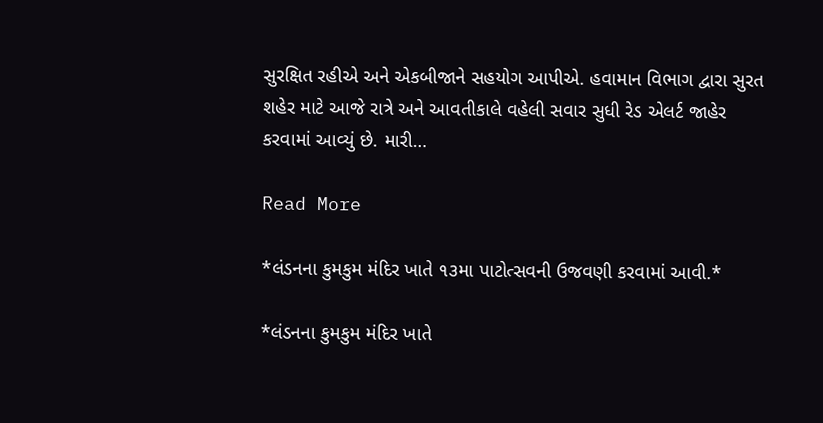સુરક્ષિત રહીએ અને એકબીજાને સહયોગ આપીએ. હવામાન વિભાગ દ્વારા સુરત શહેર માટે આજે રાત્રે અને આવતીકાલે વહેલી સવાર સુધી રેડ એલર્ટ જાહેર કરવામાં આવ્યું છે. મારી…

Read More

*લંડનના કુમકુમ મંદિર ખાતે ૧૩મા પાટોત્સવની ઉજવણી કરવામાં આવી.*

*લંડનના કુમકુમ મંદિર ખાતે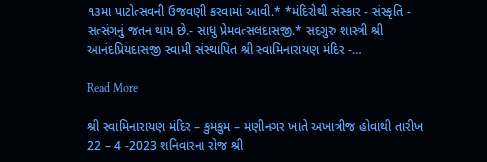૧૩મા પાટોત્સવની ઉજવણી કરવામાં આવી.* *મંદિરોથી સંસ્કાર - સંસ્કૃતિ - સત્સંગનું જતન થાય છે.- સાધુ પ્રેમવત્સલદાસજી.* સદગુરુ શાસ્ત્રી શ્રી આનંદપ્રિયદાસજી સ્વામી સંસ્થાપિત શ્રી સ્વામિનારાયણ મંદિર -…

Read More

શ્રી સ્વામિનારાયણ મંદિર – કુમકુમ – મણીનગર ખાતે અખાત્રીજ હોવાથી તારીખ 22 – 4 -2023 શનિવારના રોજ શ્રી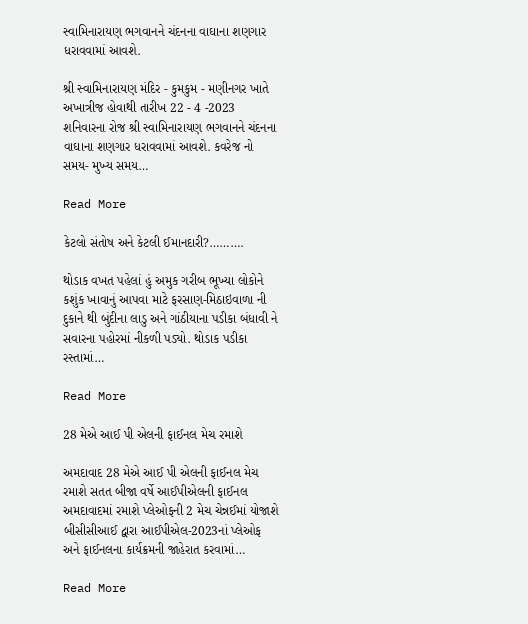સ્વામિનારાયણ ભગવાનને ચંદનના વાઘાના શણગાર ધરાવવામાં આવશે.

શ્રી સ્વામિનારાયણ મંદિર - કુમકુમ - મણીનગર ખાતે અખાત્રીજ હોવાથી તારીખ 22 - 4 -2023 શનિવારના રોજ શ્રી સ્વામિનારાયણ ભગવાનને ચંદનના વાઘાના શણગાર ધરાવવામાં આવશે. કવરેજ નો સમય- મુખ્ય સમય…

Read More

કેટલો સંતોષ અને કેટલી ઈમાનદારી?……….

થોડાક વખત પહેલાં હું અમુક ગરીબ ભૂખ્યા લોકોને કશુંક ખાવાનું આપવા માટે ફરસાણ-મિઠાઇવાળા ની દુકાને થી બુંદીના લાડુ અને ગાંઠીયાના પડીકા બંધાવી ને સવારના પહોરમાં નીકળી પડ્યો. થોડાક પડીકા રસ્તામાં…

Read More

28 મેએ આઈ પી એલની ફાઈનલ મેચ રમાશે

અમદાવાદ 28 મેએ આઈ પી એલની ફાઈનલ મેચ રમાશે સતત બીજા વર્ષે આઈપીએલની ફાઈનલ અમદાવાદમાં રમાશે પ્લેઓફની 2 મેચ ચેન્નઈમાં યોજાશે બીસીસીઆઈ દ્વારા આઈપીએલ-2023નાં પ્લેઓફ અને ફાઈનલના કાર્યક્રમની જાહેરાત કરવામાં…

Read More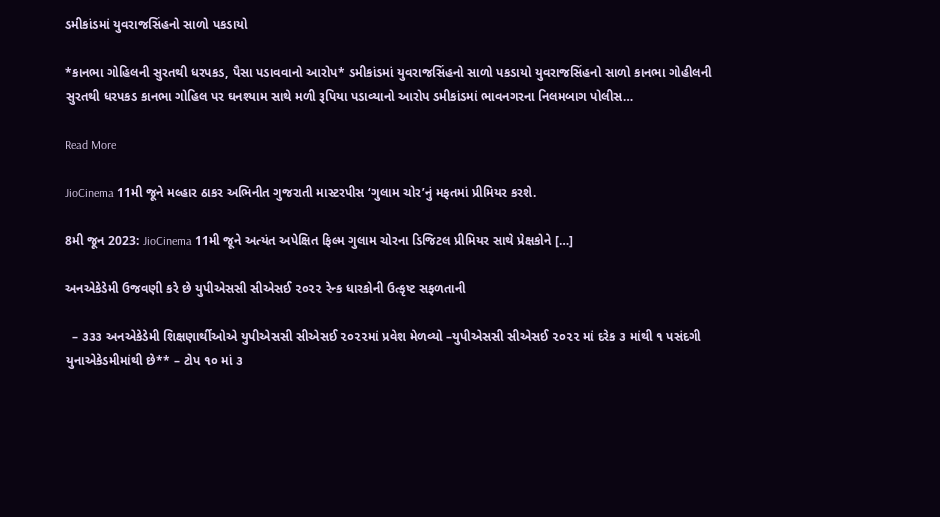ડમીકાંડમાં યુવરાજસિંહનો સાળો પકડાયો

*કાનભા ગોહિલની સુરતથી ધરપકડ, પૈસા પડાવવાનો આરોપ* ડમીકાંડમાં યુવરાજસિંહનો સાળો પકડાયો યુવરાજસિંહનો સાળો કાનભા ગોહીલની સુરતથી ધરપકડ કાનભા ગોહિલ પર ઘનશ્યામ સાથે મળી રૂપિયા પડાવ્યાનો આરોપ ડમીકાંડમાં ભાવનગરના નિલમબાગ પોલીસ…

Read More

JioCinema 11મી જૂને મલ્હાર ઠાકર અભિનીત ગુજરાતી માસ્ટરપીસ ‘ગુલામ ચોર’નું મફતમાં પ્રીમિયર કરશે.

8મી જૂન 2023: JioCinema 11મી જૂને અત્યંત અપેક્ષિત ફિલ્મ ગુલામ ચોરના ડિજિટલ પ્રીમિયર સાથે પ્રેક્ષકોને […]

અનએકેડેમી ઉજવણી કરે છે યુપીએસસી સીએસઈ ૨૦૨૨ રેન્ક ધારકોની ઉત્કૃષ્ટ સફળતાની

  – ૩૩૩ અનએકેડેમી શિક્ષણાર્થીઓએ યુપીએસસી સીએસઈ ૨૦૨૨માં પ્રવેશ મેળવ્યો –યુપીએસસી સીએસઈ ૨૦૨૨ માં દરેક ૩ માંથી ૧ પસંદગી યુનાએકેડમીમાંથી છે** – ટોપ ૧૦ માં ૩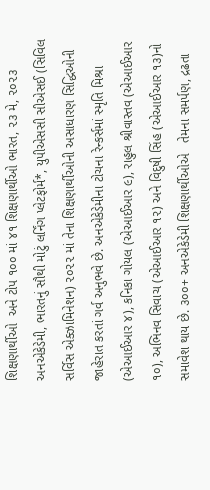શિક્ષણાર્થીઓ  અને ટોપ ૧૦૦ માં ૪૧ શિક્ષણાર્થીઓ ભારત, ૨૩ મે, ૨૦૨૩ અનએકેડેમી, ભારતનું સૌથી મોટું લર્નિંગ પ્લેટફોર્મ*, યુપીએસસી સીએસઈ (સિવિલ સર્વિસ એક્ઝામિનેશન) ૨૦૨૨ માં તેના શિક્ષણાર્થીઓની અસાધારણ સિદ્ધિઓની જાહેરાત કરતાં ગર્વ અનુભવે છે. અનએકેડેમીના ટોચના રેન્કર્સમાં સ્મૃતિ મિશ્રા (એઆઈઆર ૪), કનિકા ગોયલ (એઆઈઆર ૯), રાહુલ શ્રીવાસ્તવ (એઆઈઆર ૧૦), અભિનવ સિવાચ (એઆઈઆર ૧૨) અને વિદુષી સિંહ (એઆઈઆર ૧૩)નો સમાવેશ થાય છે. ૩૦૦+ અનએકેડેમી શિક્ષણાર્થીઓએ   તેમના સમર્પણ, દ્રઢતા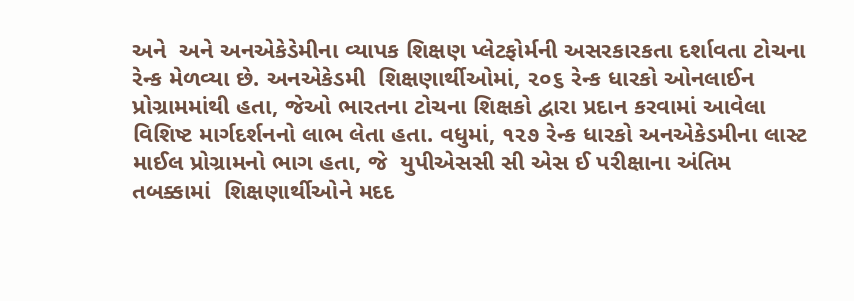અને  અને અનએકેડેમીના વ્યાપક શિક્ષણ પ્લેટફોર્મની અસરકારકતા દર્શાવતા ટોચના રેન્ક મેળવ્યા છે. અનએકેડમી  શિક્ષણાર્થીઓમાં, ૨૦૬ રેન્ક ધારકો ઓનલાઈન પ્રોગ્રામમાંથી હતા, જેઓ ભારતના ટોચના શિક્ષકો દ્વારા પ્રદાન કરવામાં આવેલા વિશિષ્ટ માર્ગદર્શનનો લાભ લેતા હતા. વધુમાં, ૧૨૭ રેન્ક ધારકો અનએકેડમીના લાસ્ટ માઈલ પ્રોગ્રામનો ભાગ હતા, જે  યુપીએસસી સી એસ ઈ પરીક્ષાના અંતિમ તબક્કામાં  શિક્ષણાર્થીઓને મદદ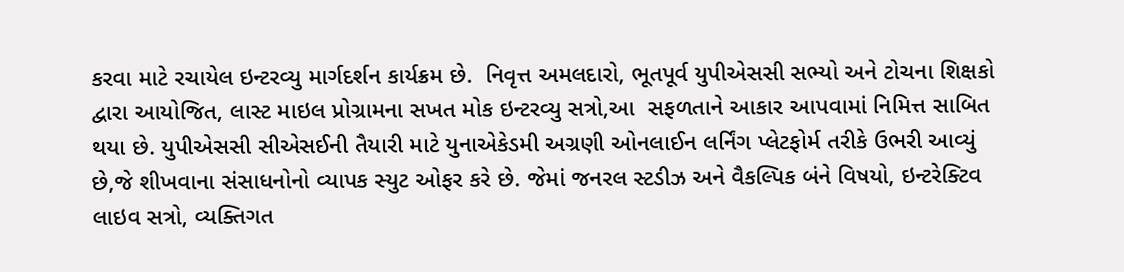કરવા માટે રચાયેલ ઇન્ટરવ્યુ માર્ગદર્શન કાર્યક્રમ છે.  નિવૃત્ત અમલદારો, ભૂતપૂર્વ યુપીએસસી સભ્યો અને ટોચના શિક્ષકો દ્વારા આયોજિત, લાસ્ટ માઇલ પ્રોગ્રામના સખત મોક ઇન્ટરવ્યુ સત્રો,આ  સફળતાને આકાર આપવામાં નિમિત્ત સાબિત થયા છે. યુપીએસસી સીએસઈની તૈયારી માટે યુનાએકેડમી અગ્રણી ઓનલાઈન લર્નિંગ પ્લેટફોર્મ તરીકે ઉભરી આવ્યું છે,જે શીખવાના સંસાધનોનો વ્યાપક સ્યુટ ઓફર કરે છે. જેમાં જનરલ સ્ટડીઝ અને વૈકલ્પિક બંને વિષયો, ઇન્ટરેક્ટિવ લાઇવ સત્રો, વ્યક્તિગત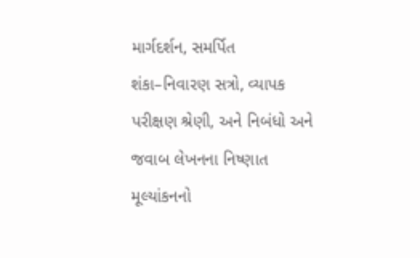માર્ગદર્શન, સમર્પિત શંકા–નિવારણ સત્રો, વ્યાપક પરીક્ષણ શ્રેણી, અને નિબંધો અને જવાબ લેખનના નિષ્ણાત મૂલ્યાંકનનો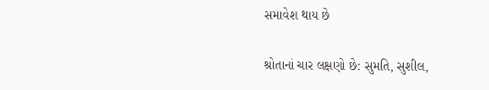સમાવેશ થાય છે

શ્રોતાનાં ચાર લક્ષણો છે: સુમતિ, સુશીલ,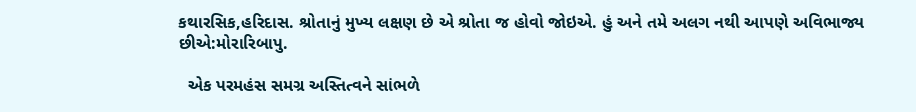કથારસિક,હરિદાસ. શ્રોતાનું મુખ્ય લક્ષણ છે એ શ્રોતા જ હોવો જોઇએ. હું અને તમે અલગ નથી આપણે અવિભાજ્ય છીએ:મોરારિબાપુ.

  એક પરમહંસ સમગ્ર અસ્તિત્વને સાંભળે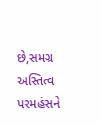છે,સમગ્ર અસ્તિત્વ પરમહંસને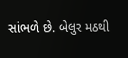સાંભળે છે. બેલુર મઠથી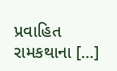પ્રવાહિત રામકથાના […]